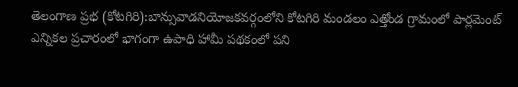తెలంగాణ ప్రభ (కోటగిరి):బాన్సువాడనియోజకవర్గంలోని కోటగిరి మండలం ఎత్తోండ గ్రామంలో పార్లమెంట్ ఎన్నికల ప్రచారంలో భాగంగా ఉపాధి హామీ పథకంలో పని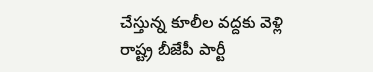చేస్తున్న కూలీల వద్దకు వెళ్లి రాష్ట్ర బీజేపీ పార్టీ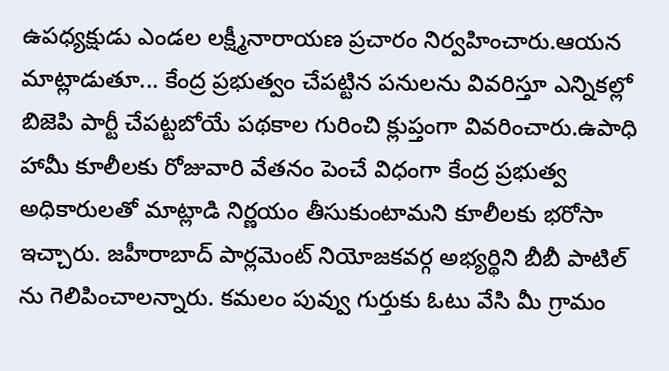ఉపధ్యక్షుడు ఎండల లక్ష్మీనారాయణ ప్రచారం నిర్వహించారు.ఆయన మాట్లాడుతూ... కేంద్ర ప్రభుత్వం చేపట్టిన పనులను వివరిస్తూ ఎన్నికల్లో బిజెపి పార్టీ చేపట్టబోయే పథకాల గురించి క్లుప్తంగా వివరించారు.ఉపాధి హామీ కూలీలకు రోజువారి వేతనం పెంచే విధంగా కేంద్ర ప్రభుత్వ అధికారులతో మాట్లాడి నిర్ణయం తీసుకుంటామని కూలీలకు భరోసా ఇచ్చారు. జహీరాబాద్ పార్లమెంట్ నియోజకవర్గ అభ్యర్థిని బీబీ పాటిల్ ను గెలిపించాలన్నారు. కమలం పువ్వు గుర్తుకు ఓటు వేసి మీ గ్రామం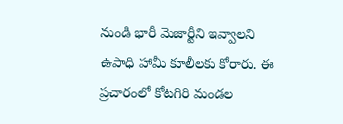నుండి భారీ మెజార్టీని ఇవ్వాలని ఉపాధి హామీ కూలీలకు కోరారు. ఈ ప్రచారంలో కోటగిరి మండల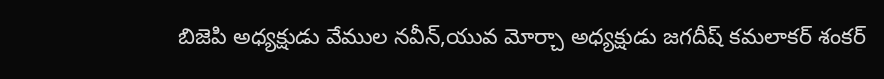బిజెపి అధ్యక్షుడు వేముల నవీన్,యువ మోర్చా అధ్యక్షుడు జగదీష్ కమలాకర్ శంకర్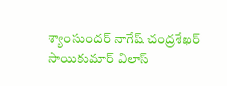శ్యాంసుందర్ నాగేష్ చంద్రశేఖర్ సాయికుమార్ విలాస్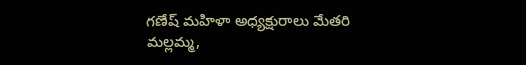గణేష్ మహిళా అధ్యక్షురాలు మేతరి మల్లమ్మ,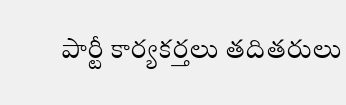పార్టీ కార్యకర్తలు తదితరులు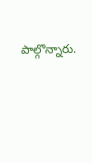పాల్గొన్నారు.